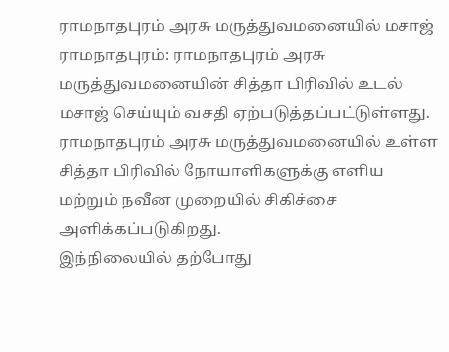ராமநாதபுரம் அரசு மருத்துவமனையில் மசாஜ்
ராமநாதபுரம்: ராமநாதபுரம் அரசு மருத்துவமனையின் சித்தா பிரிவில் உடல் மசாஜ் செய்யும் வசதி ஏற்படுத்தப்பட்டுள்ளது.
ராமநாதபுரம் அரசு மருத்துவமனையில் உள்ள சித்தா பிரிவில் நோயாளிகளுக்கு எளிய மற்றும் நவீன முறையில் சிகிச்சை அளிக்கப்படுகிறது.
இந்நிலையில் தற்போது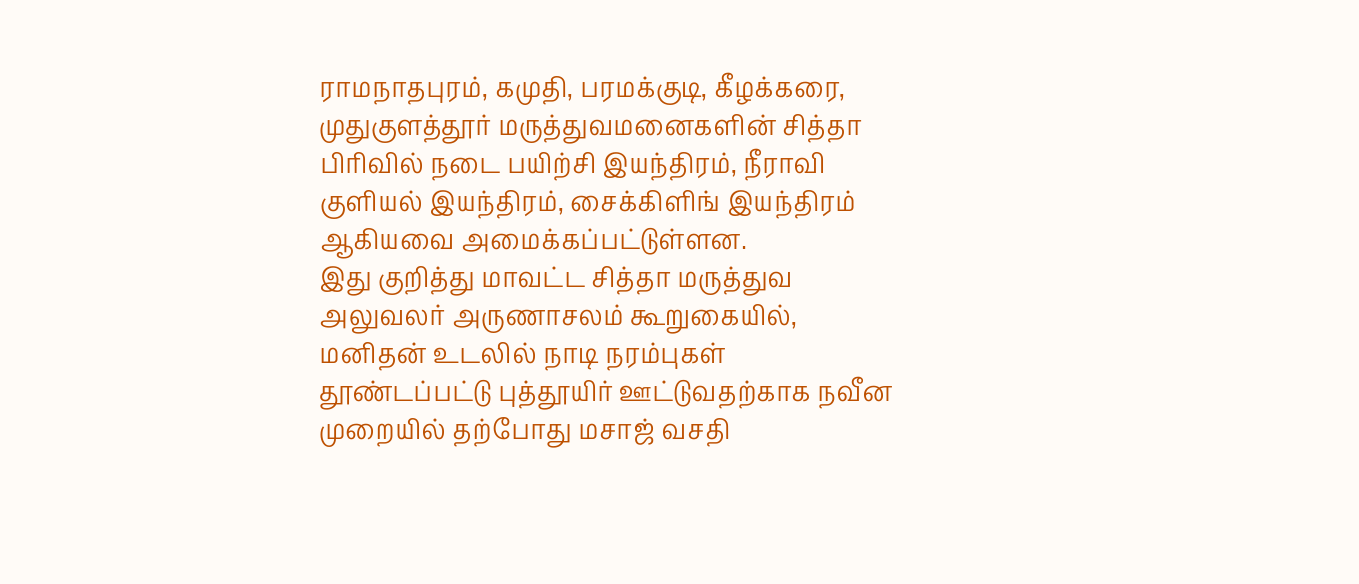ராமநாதபுரம், கமுதி, பரமக்குடி, கீழக்கரை, முதுகுளத்தூர் மருத்துவமனைகளின் சித்தா பிரிவில் நடை பயிற்சி இயந்திரம், நீராவி குளியல் இயந்திரம், சைக்கிளிங் இயந்திரம் ஆகியவை அமைக்கப்பட்டுள்ளன.
இது குறித்து மாவட்ட சித்தா மருத்துவ அலுவலர் அருணாசலம் கூறுகையில்,
மனிதன் உடலில் நாடி நரம்புகள் தூண்டப்பட்டு புத்தூயிர் ஊட்டுவதற்காக நவீன முறையில் தற்போது மசாஜ் வசதி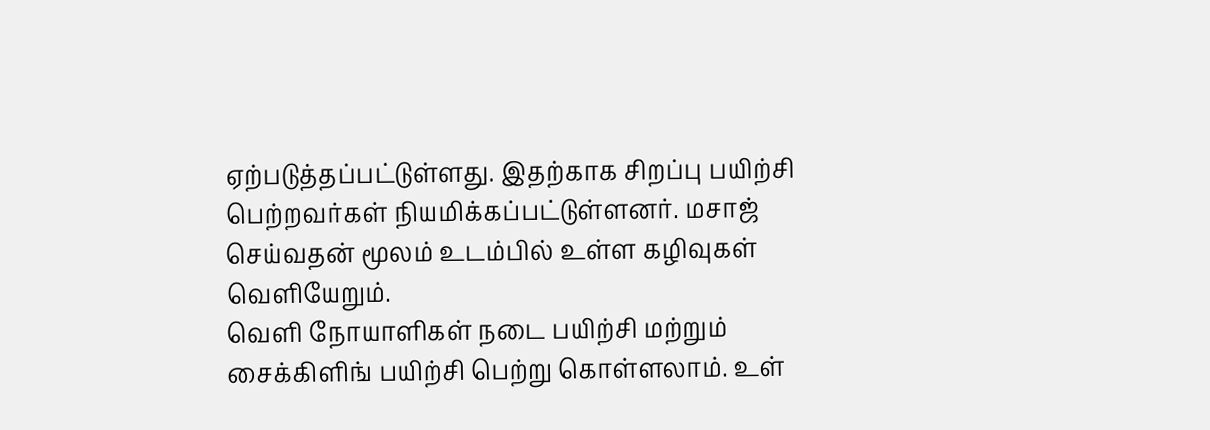ஏற்படுத்தப்பட்டுள்ளது. இதற்காக சிறப்பு பயிற்சி பெற்றவர்கள் நியமிக்கப்பட்டுள்ளனர். மசாஜ் செய்வதன் மூலம் உடம்பில் உள்ள கழிவுகள் வெளியேறும்.
வெளி நோயாளிகள் நடை பயிற்சி மற்றும் சைக்கிளிங் பயிற்சி பெற்று கொள்ளலாம். உள்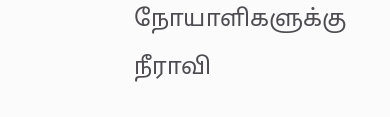நோயாளிகளுக்கு நீராவி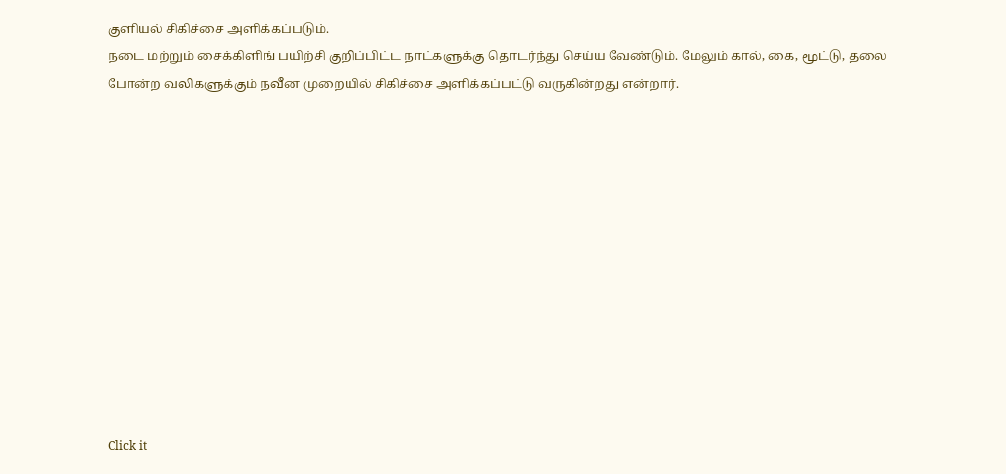குளியல் சிகிச்சை அளிக்கப்படும்.
நடை மற்றும் சைக்கிளிங் பயிற்சி குறிப்பிட்ட நாட்களுக்கு தொடர்ந்து செய்ய வேண்டும். மேலும் கால், கை, மூட்டு, தலை போன்ற வலிகளுக்கும் நவீன முறையில் சிகிச்சை அளிக்கப்பட்டு வருகின்றது என்றார்.












Click it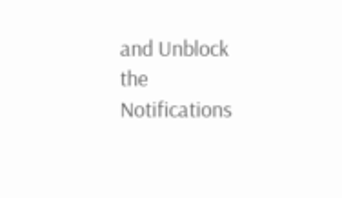and Unblock the Notifications